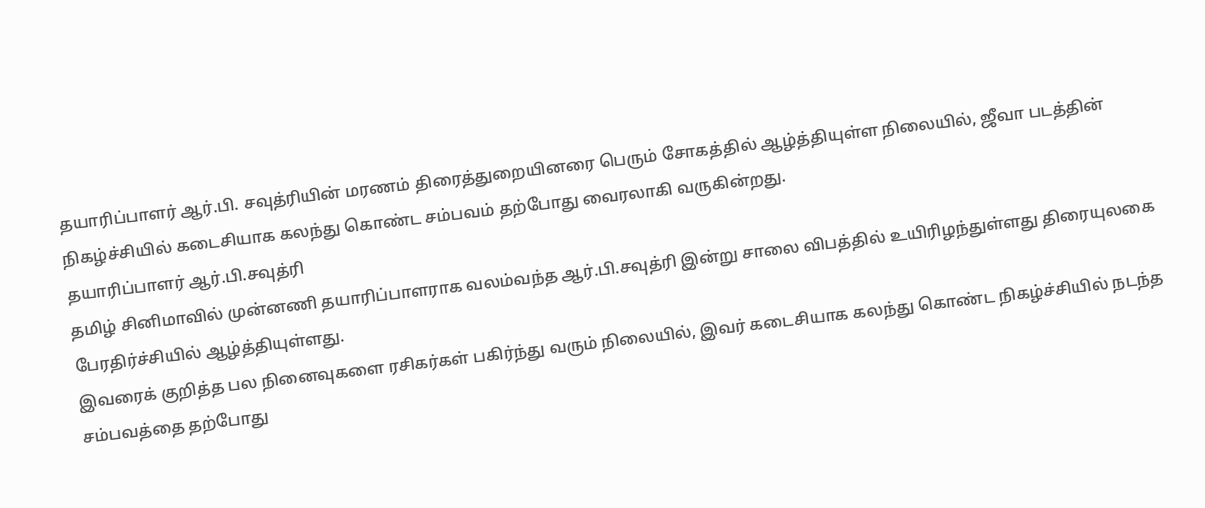தயாரிப்பாளர் ஆர்.பி. சவுத்ரியின் மரணம் திரைத்துறையினரை பெரும் சோகத்தில் ஆழ்த்தியுள்ள நிலையில், ஜீவா படத்தின் நிகழ்ச்சியில் கடைசியாக கலந்து கொண்ட சம்பவம் தற்போது வைரலாகி வருகின்றது.
தயாரிப்பாளர் ஆர்.பி.சவுத்ரி
தமிழ் சினிமாவில் முன்னணி தயாரிப்பாளராக வலம்வந்த ஆர்.பி.சவுத்ரி இன்று சாலை விபத்தில் உயிரிழந்துள்ளது திரையுலகை பேரதிர்ச்சியில் ஆழ்த்தியுள்ளது.
இவரைக் குறித்த பல நினைவுகளை ரசிகர்கள் பகிர்ந்து வரும் நிலையில், இவர் கடைசியாக கலந்து கொண்ட நிகழ்ச்சியில் நடந்த சம்பவத்தை தற்போது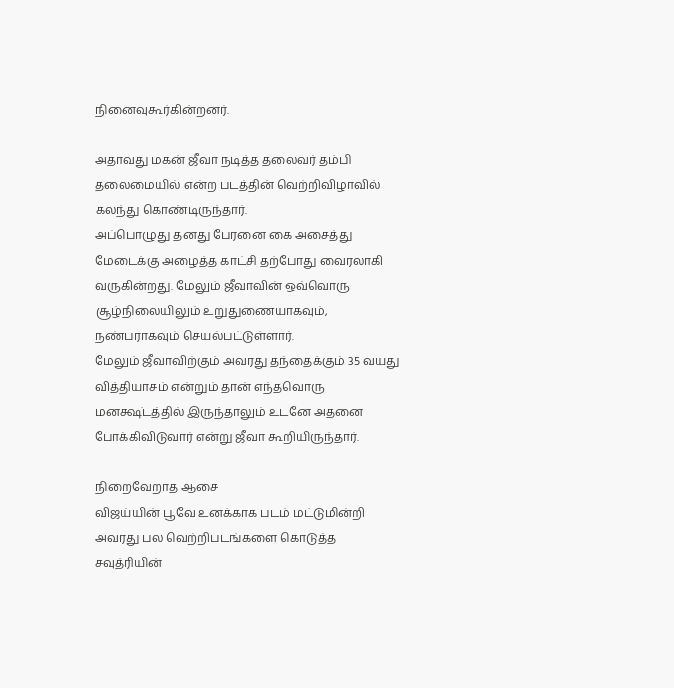நினைவுகூர்கின்றனர்.

அதாவது மகன் ஜீவா நடித்த தலைவர் தம்பி தலைமையில் என்ற படத்தின் வெற்றிவிழாவில் கலந்து கொண்டிருந்தார்.
அப்பொழுது தனது பேரனை கை அசைத்து மேடைக்கு அழைத்த காட்சி தற்போது வைரலாகி வருகின்றது. மேலும் ஜீவாவின் ஒவ்வொரு சூழ்நிலையிலும் உறுதுணையாகவும், நண்பராகவும் செயல்பட்டுள்ளார்.
மேலும் ஜீவாவிற்கும் அவரது தந்தைக்கும் 35 வயது வித்தியாசம் என்றும் தான் எந்தவொரு மனக்ஷ்டத்தில் இருந்தாலும் உடனே அதனை போக்கிவிடுவார் என்று ஜீவா கூறியிருந்தார்.

நிறைவேறாத ஆசை
விஜய்யின் பூவே உனக்காக படம் மட்டுமின்றி அவரது பல வெற்றிபடங்களை கொடுத்த சவுத்ரியின்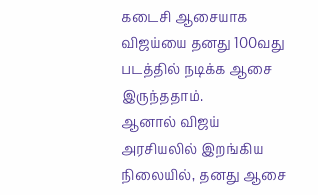கடைசி ஆசையாக விஜய்யை தனது 100வது படத்தில் நடிக்க ஆசை இருந்ததாம்.
ஆனால் விஜய் அரசியலில் இறங்கிய நிலையில், தனது ஆசை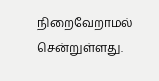நிறைவேறாமல் சென்றுள்ளது.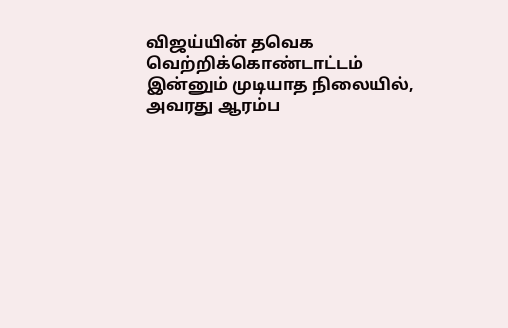விஜய்யின் தவெக வெற்றிக்கொண்டாட்டம் இன்னும் முடியாத நிலையில், அவரது ஆரம்ப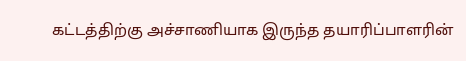கட்டத்திற்கு அச்சாணியாக இருந்த தயாரிப்பாளரின்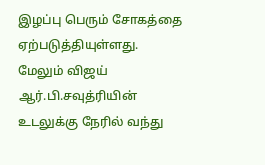இழப்பு பெரும் சோகத்தை ஏற்படுத்தியுள்ளது.
மேலும் விஜய் ஆர்.பி.சவுத்ரியின் உடலுக்கு நேரில் வந்து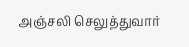அஞ்சலி செலுத்துவார்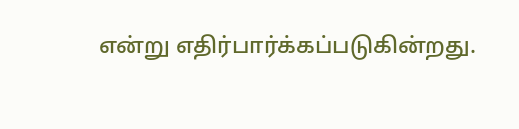என்று எதிர்பார்க்கப்படுகின்றது.